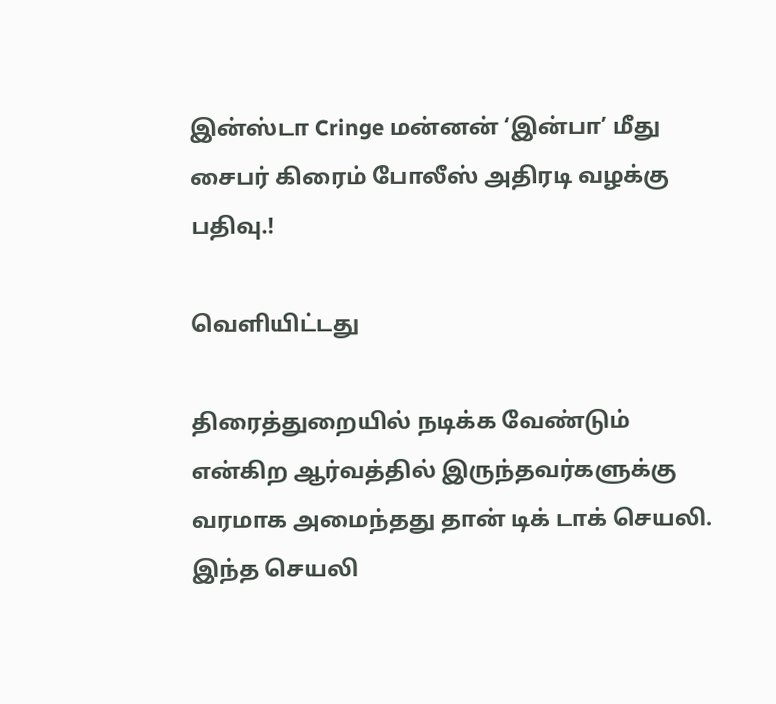இன்ஸ்டா Cringe மன்னன் ‘இன்பா’ மீது சைபர் கிரைம் போலீஸ் அதிரடி வழக்கு பதிவு.!

வெளியிட்டது

திரைத்துறையில் நடிக்க வேண்டும் என்கிற ஆர்வத்தில் இருந்தவர்களுக்கு வரமாக அமைந்தது தான் டிக் டாக் செயலி. இந்த செயலி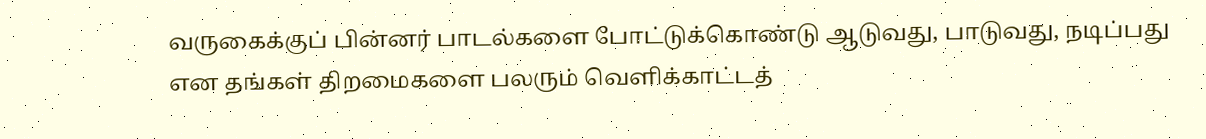வருகைக்குப் பின்னர் பாடல்களை போட்டுக்கொண்டு ஆடுவது, பாடுவது, நடிப்பது என தங்கள் திறமைகளை பலரும் வெளிக்காட்டத்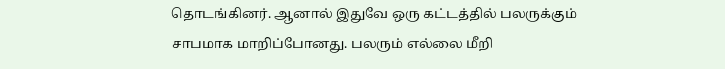தொடங்கினர். ஆனால் இதுவே ஒரு கட்டத்தில் பலருக்கும் சாபமாக மாறிப்போனது. பலரும் எல்லை மீறி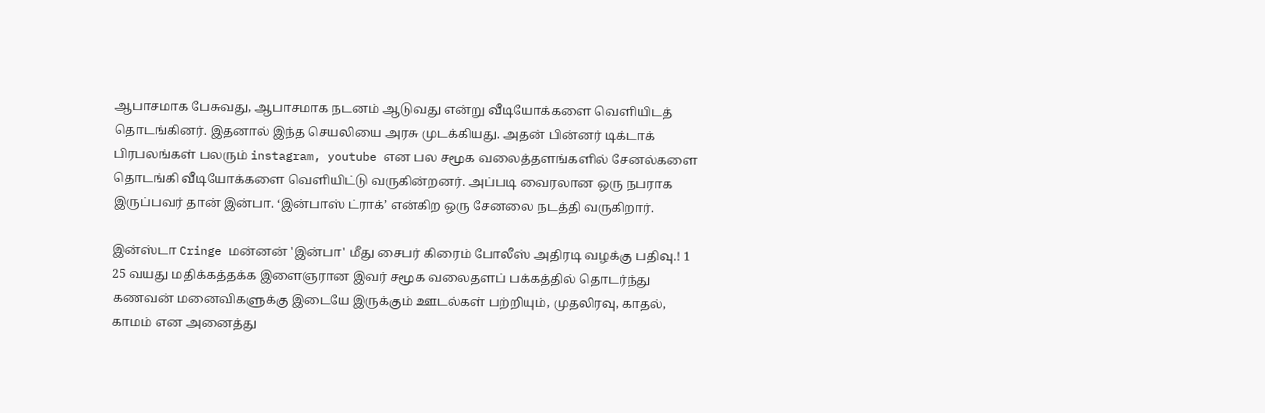ஆபாசமாக பேசுவது, ஆபாசமாக நடனம் ஆடுவது என்று வீடியோக்களை வெளியிடத் தொடங்கினர். இதனால் இந்த செயலியை அரசு முடக்கியது. அதன் பின்னர் டிக்டாக் பிரபலங்கள் பலரும் instagram, youtube என பல சமூக வலைத்தளங்களில் சேனல்களை தொடங்கி வீடியோக்களை வெளியிட்டு வருகின்றனர். அப்படி வைரலான ஒரு நபராக இருப்பவர் தான் இன்பா. ‘இன்பாஸ் ட்ராக்’ என்கிற ஒரு சேனலை நடத்தி வருகிறார்.

இன்ஸ்டா Cringe மன்னன் 'இன்பா' மீது சைபர் கிரைம் போலீஸ் அதிரடி வழக்கு பதிவு.! 1
25 வயது மதிக்கத்தக்க இளைஞரான இவர் சமூக வலைதளப் பக்கத்தில் தொடர்ந்து கணவன் மனைவிகளுக்கு இடையே இருக்கும் ஊடல்கள் பற்றியும், முதலிரவு, காதல், காமம் என அனைத்து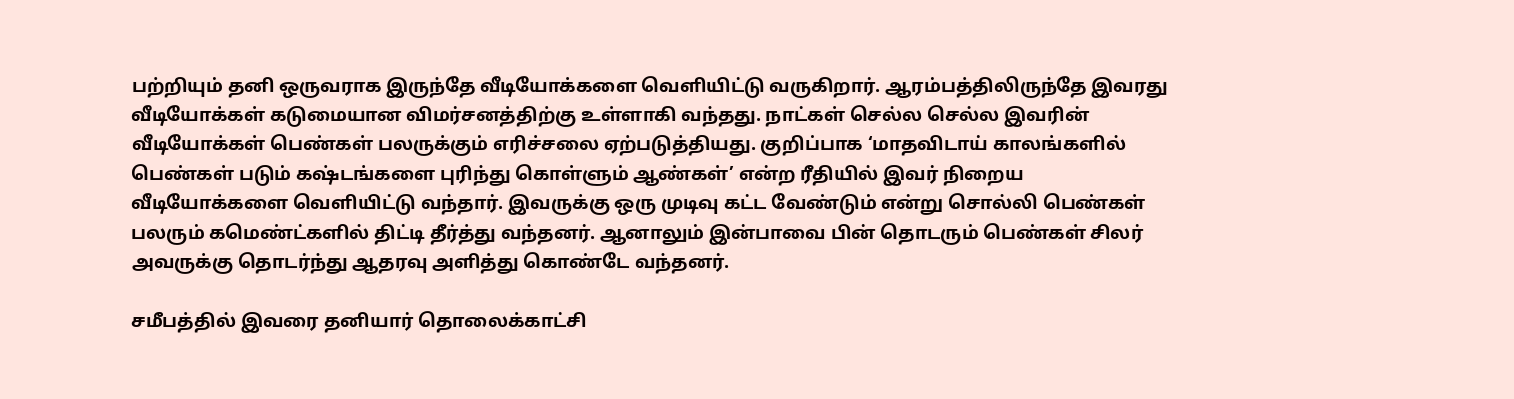பற்றியும் தனி ஒருவராக இருந்தே வீடியோக்களை வெளியிட்டு வருகிறார். ஆரம்பத்திலிருந்தே இவரது வீடியோக்கள் கடுமையான விமர்சனத்திற்கு உள்ளாகி வந்தது. நாட்கள் செல்ல செல்ல இவரின் வீடியோக்கள் பெண்கள் பலருக்கும் எரிச்சலை ஏற்படுத்தியது. குறிப்பாக ‘மாதவிடாய் காலங்களில் பெண்கள் படும் கஷ்டங்களை புரிந்து கொள்ளும் ஆண்கள்’ என்ற ரீதியில் இவர் நிறைய வீடியோக்களை வெளியிட்டு வந்தார். இவருக்கு ஒரு முடிவு கட்ட வேண்டும் என்று சொல்லி பெண்கள் பலரும் கமெண்ட்களில் திட்டி தீர்த்து வந்தனர். ஆனாலும் இன்பாவை பின் தொடரும் பெண்கள் சிலர் அவருக்கு தொடர்ந்து ஆதரவு அளித்து கொண்டே வந்தனர்.

சமீபத்தில் இவரை தனியார் தொலைக்காட்சி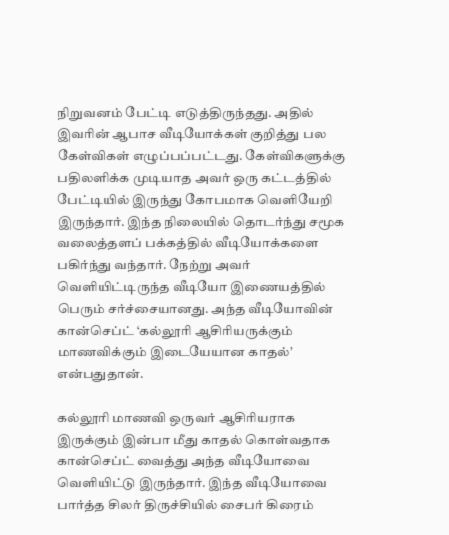நிறுவனம் பேட்டி எடுத்திருந்தது. அதில் இவரின் ஆபாச வீடியோக்கள் குறித்து பல கேள்விகள் எழுப்பப்பட்டது. கேள்விகளுக்கு பதிலளிக்க முடியாத அவர் ஒரு கட்டத்தில் பேட்டியில் இருந்து கோபமாக வெளியேறி இருந்தார். இந்த நிலையில் தொடர்ந்து சமூக வலைத்தளப் பக்கத்தில் வீடியோக்களை பகிர்ந்து வந்தார். நேற்று அவர் வெளியிட்டிருந்த வீடியோ இணையத்தில் பெரும் சர்ச்சையானது. அந்த வீடியோவின் கான்செப்ட் ‘கல்லூரி ஆசிரியருக்கும் மாணவிக்கும் இடையேயான காதல்’ என்பதுதான்.

கல்லூரி மாணவி ஒருவர் ஆசிரியராக இருக்கும் இன்பா மீது காதல் கொள்வதாக கான்செப்ட் வைத்து அந்த வீடியோவை வெளியிட்டு இருந்தார். இந்த வீடியோவை பார்த்த சிலர் திருச்சியில் சைபர் கிரைம்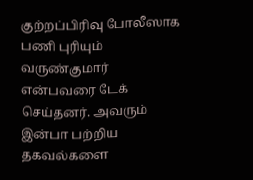குற்றப்பிரிவு போலீஸாக பணி புரியும் வருண்குமார் என்பவரை டேக் செய்தனர். அவரும் இன்பா பற்றிய தகவல்களை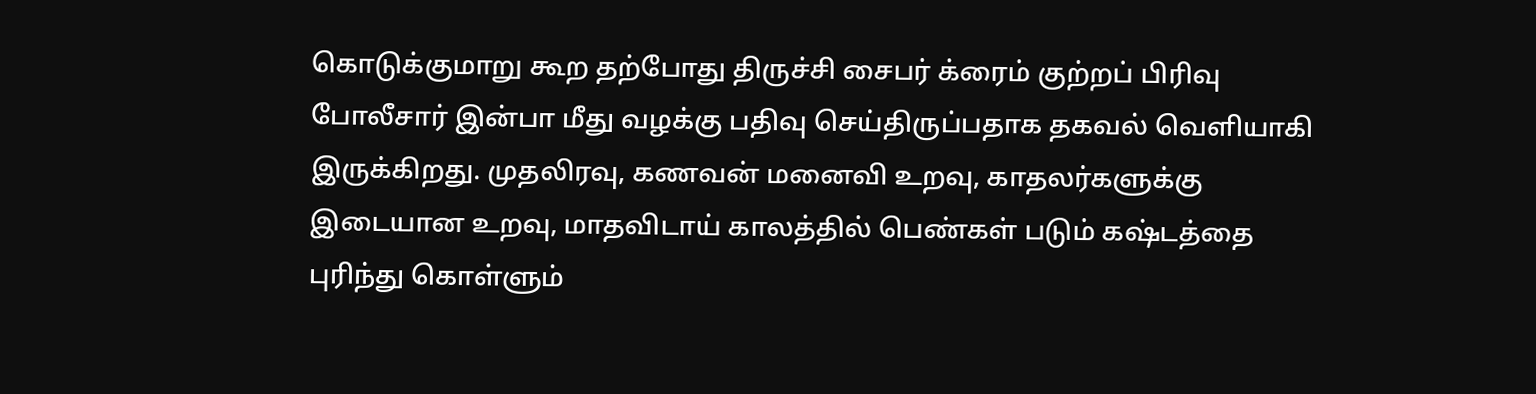கொடுக்குமாறு கூற தற்போது திருச்சி சைபர் க்ரைம் குற்றப் பிரிவு போலீசார் இன்பா மீது வழக்கு பதிவு செய்திருப்பதாக தகவல் வெளியாகி இருக்கிறது. முதலிரவு, கணவன் மனைவி உறவு, காதலர்களுக்கு இடையான உறவு, மாதவிடாய் காலத்தில் பெண்கள் படும் கஷ்டத்தை புரிந்து கொள்ளும்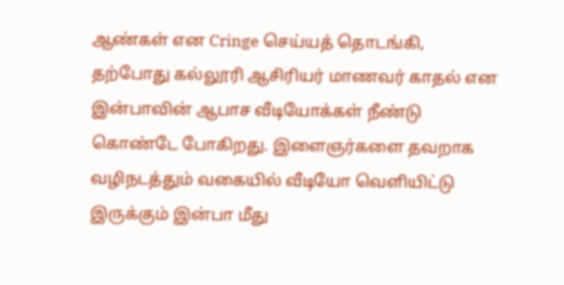ஆண்கள் என Cringe செய்யத் தொடங்கி, தற்போது கல்லூரி ஆசிரியர் மாணவர் காதல் என இன்பாவின் ஆபாச வீடியோக்கள் நீண்டு கொண்டே போகிறது. இளைஞர்களை தவறாக வழிநடத்தும் வகையில் வீடியோ வெளியிட்டு இருக்கும் இன்பா மீது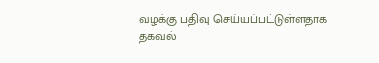வழக்கு பதிவு செய்யப்பட்டுள்ளதாக தகவல்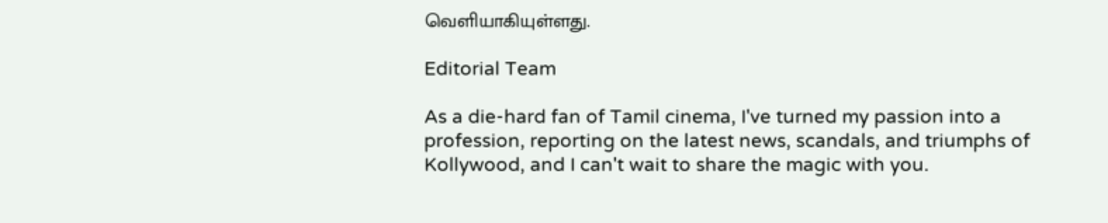வெளியாகியுள்ளது.

Editorial Team

As a die-hard fan of Tamil cinema, I've turned my passion into a profession, reporting on the latest news, scandals, and triumphs of Kollywood, and I can't wait to share the magic with you.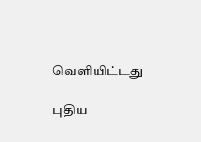வெளியிட்டது

புதிய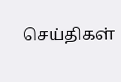செய்திகள்